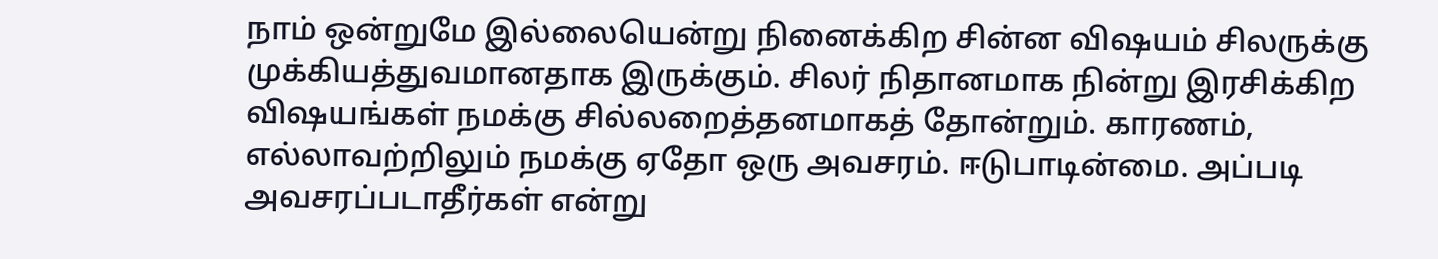நாம் ஒன்றுமே இல்லையென்று நினைக்கிற சின்ன விஷயம் சிலருக்கு முக்கியத்துவமானதாக இருக்கும். சிலர் நிதானமாக நின்று இரசிக்கிற விஷயங்கள் நமக்கு சில்லறைத்தனமாகத் தோன்றும். காரணம், எல்லாவற்றிலும் நமக்கு ஏதோ ஒரு அவசரம். ஈடுபாடின்மை. அப்படி அவசரப்படாதீர்கள் என்று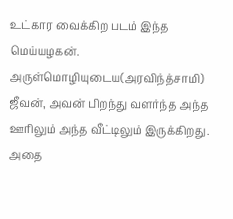உட்கார வைக்கிற படம் இந்த மெய்யழகன். அருள்மொழியுடைய(அரவிந்த்சாமி) ஜீவன், அவன் பிறந்து வளர்ந்த அந்த ஊரிலும் அந்த வீட்டிலும் இருக்கிறது. அதை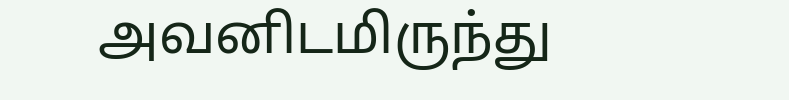அவனிடமிருந்து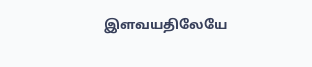இளவயதிலேயே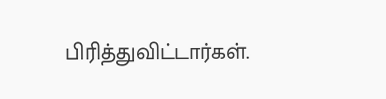பிரித்துவிட்டார்கள்.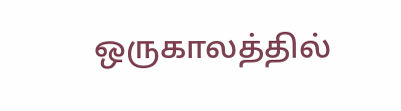ஒருகாலத்தில்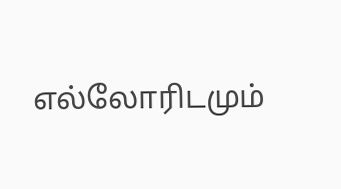எல்லோரிடமும்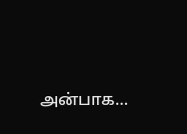அன்பாக…